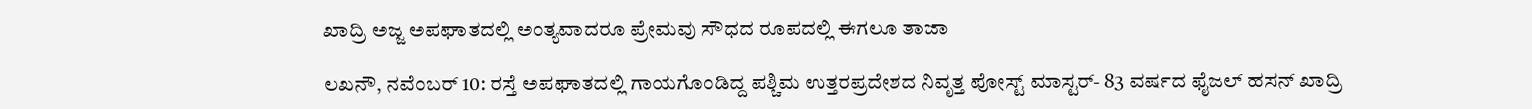ಖಾದ್ರಿ ಅಜ್ಜ ಅಪಘಾತದಲ್ಲಿ ಅಂತ್ಯವಾದರೂ ಪ್ರೇಮವು ಸೌಧದ ರೂಪದಲ್ಲಿ ಈಗಲೂ ತಾಜಾ

ಲಖನೌ, ನವೆಂಬರ್ 10: ರಸ್ತೆ ಅಪಘಾತದಲ್ಲಿ ಗಾಯಗೊಂಡಿದ್ದ ಪಶ್ಚಿಮ ಉತ್ತರಪ್ರದೇಶದ ನಿವೃತ್ತ ಪೋಸ್ಟ್ ಮಾಸ್ಟರ್- 83 ವರ್ಷದ ಫೈಜಲ್ ಹಸನ್ ಖಾದ್ರಿ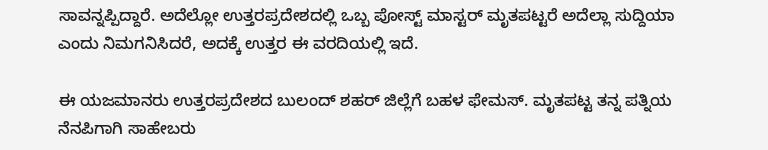ಸಾವನ್ನಪ್ಪಿದ್ದಾರೆ. ಅದೆಲ್ಲೋ ಉತ್ತರಪ್ರದೇಶದಲ್ಲಿ ಒಬ್ಬ ಪೋಸ್ಟ್ ಮಾಸ್ಟರ್ ಮೃತಪಟ್ಟರೆ ಅದೆಲ್ಲಾ ಸುದ್ದಿಯಾ ಎಂದು ನಿಮಗನಿಸಿದರೆ, ಅದಕ್ಕೆ ಉತ್ತರ ಈ ವರದಿಯಲ್ಲಿ ಇದೆ.

ಈ ಯಜಮಾನರು ಉತ್ತರಪ್ರದೇಶದ ಬುಲಂದ್ ಶಹರ್ ಜಿಲ್ಲೆಗೆ ಬಹಳ ಫೇಮಸ್. ಮೃತಪಟ್ಟ ತನ್ನ ಪತ್ನಿಯ ನೆನಪಿಗಾಗಿ ಸಾಹೇಬರು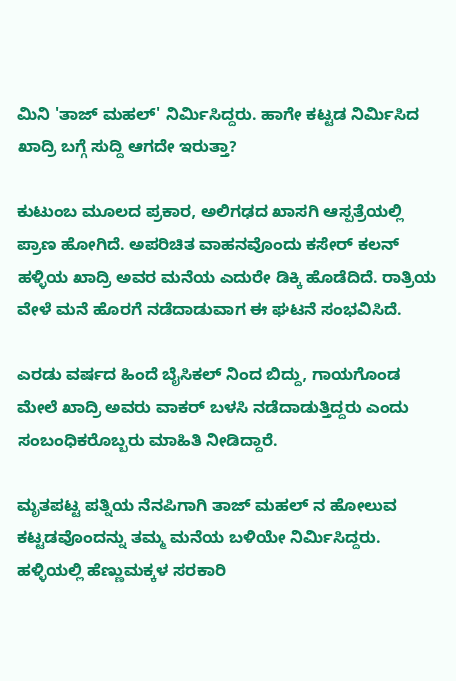ಮಿನಿ 'ತಾಜ್ ಮಹಲ್' ನಿರ್ಮಿಸಿದ್ದರು. ಹಾಗೇ ಕಟ್ಟಡ ನಿರ್ಮಿಸಿದ ಖಾದ್ರಿ ಬಗ್ಗೆ ಸುದ್ದಿ ಆಗದೇ ಇರುತ್ತಾ?

ಕುಟುಂಬ ಮೂಲದ ಪ್ರಕಾರ, ಅಲಿಗಢದ ಖಾಸಗಿ ಆಸ್ಪತ್ರೆಯಲ್ಲಿ ಪ್ರಾಣ ಹೋಗಿದೆ. ಅಪರಿಚಿತ ವಾಹನವೊಂದು ಕಸೇರ್ ಕಲನ್ ಹಳ್ಳಿಯ ಖಾದ್ರಿ ಅವರ ಮನೆಯ ಎದುರೇ ಡಿಕ್ಕಿ ಹೊಡೆದಿದೆ. ರಾತ್ರಿಯ ವೇಳೆ ಮನೆ ಹೊರಗೆ ನಡೆದಾಡುವಾಗ ಈ ಘಟನೆ ಸಂಭವಿಸಿದೆ.

ಎರಡು ವರ್ಷದ ಹಿಂದೆ ಬೈಸಿಕಲ್ ನಿಂದ ಬಿದ್ದು, ಗಾಯಗೊಂಡ ಮೇಲೆ ಖಾದ್ರಿ ಅವರು ವಾಕರ್ ಬಳಸಿ ನಡೆದಾಡುತ್ತಿದ್ದರು ಎಂದು ಸಂಬಂಧಿಕರೊಬ್ಬರು ಮಾಹಿತಿ ನೀಡಿದ್ದಾರೆ.

ಮೃತಪಟ್ಟ ಪತ್ನಿಯ ನೆನಪಿಗಾಗಿ ತಾಜ್ ಮಹಲ್ ನ ಹೋಲುವ ಕಟ್ಟಡವೊಂದನ್ನು ತಮ್ಮ ಮನೆಯ ಬಳಿಯೇ ನಿರ್ಮಿಸಿದ್ದರು. ಹಳ್ಳಿಯಲ್ಲಿ ಹೆಣ್ಣುಮಕ್ಕಳ ಸರಕಾರಿ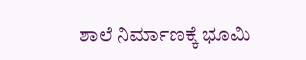ಶಾಲೆ ನಿರ್ಮಾಣಕ್ಕೆ ಭೂಮಿ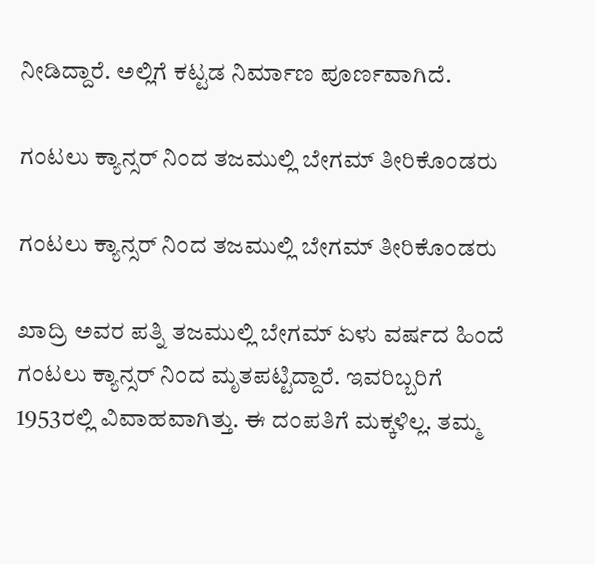ನೀಡಿದ್ದಾರೆ. ಅಲ್ಲಿಗೆ ಕಟ್ಟಡ ನಿರ್ಮಾಣ ಪೂರ್ಣವಾಗಿದೆ.

ಗಂಟಲು ಕ್ಯಾನ್ಸರ್ ನಿಂದ ತಜಮುಲ್ಲಿ ಬೇಗಮ್ ತೀರಿಕೊಂಡರು

ಗಂಟಲು ಕ್ಯಾನ್ಸರ್ ನಿಂದ ತಜಮುಲ್ಲಿ ಬೇಗಮ್ ತೀರಿಕೊಂಡರು

ಖಾದ್ರಿ ಅವರ ಪತ್ನಿ ತಜಮುಲ್ಲಿ ಬೇಗಮ್ ಏಳು ವರ್ಷದ ಹಿಂದೆ ಗಂಟಲು ಕ್ಯಾನ್ಸರ್ ನಿಂದ ಮೃತಪಟ್ಟಿದ್ದಾರೆ. ಇವರಿಬ್ಬರಿಗೆ 1953ರಲ್ಲಿ ವಿವಾಹವಾಗಿತ್ತು. ಈ ದಂಪತಿಗೆ ಮಕ್ಕಳಿಲ್ಲ. ತಮ್ಮ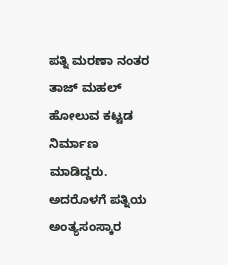ಪತ್ನಿ ಮರಣಾ ನಂತರ ತಾಜ್ ಮಹಲ್ ಹೋಲುವ ಕಟ್ಟಡ ನಿರ್ಮಾಣ ಮಾಡಿದ್ದರು. ಅದರೊಳಗೆ ಪತ್ನಿಯ ಅಂತ್ಯಸಂಸ್ಕಾರ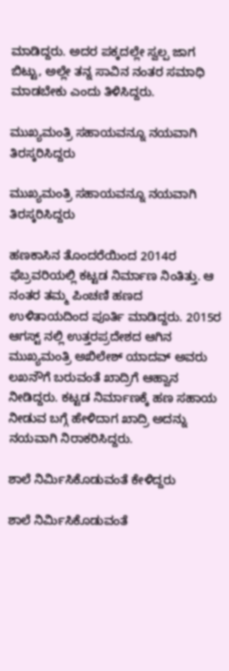ಮಾಡಿದ್ದರು. ಅದರ ಪಕ್ಕದಲ್ಲೇ ಸ್ವಲ್ಪ ಜಾಗ ಬಿಟ್ಟು, ಅಲ್ಲೇ ತನ್ನ ಸಾವಿನ ನಂತರ ಸಮಾಧಿ ಮಾಡಬೇಕು ಎಂದು ತಿಳಿಸಿದ್ದರು.

ಮುಖ್ಯಮಂತ್ರಿ ಸಹಾಯವನ್ನೂ ನಯವಾಗಿ ತಿರಸ್ಕರಿಸಿದ್ದರು

ಮುಖ್ಯಮಂತ್ರಿ ಸಹಾಯವನ್ನೂ ನಯವಾಗಿ ತಿರಸ್ಕರಿಸಿದ್ದರು

ಹಣಕಾಸಿನ ತೊಂದರೆಯಿಂದ 2014ರ ಫೆಬ್ರವರಿಯಲ್ಲಿ ಕಟ್ಟಡ ನಿರ್ಮಾಣ ನಿಂತಿತ್ತು. ಆ ನಂತರ ತಮ್ಮ ಪಿಂಚಣಿ ಹಣದ ಉಳಿತಾಯದಿಂದ ಪೂರ್ತಿ ಮಾಡಿದ್ದರು. 2015ರ ಆಗಸ್ಟ್ ನಲ್ಲಿ ಉತ್ತರಪ್ರದೇಶದ ಆಗಿನ ಮುಖ್ಯಮಂತ್ರಿ ಅಖಿಲೇಶ್ ಯಾದವ್ ಅವರು ಲಖನೌಗೆ ಬರುವಂತೆ ಖಾದ್ರಿಗೆ ಆಹ್ವಾನ ನೀಡಿದ್ದರು. ಕಟ್ಟಡ ನಿರ್ಮಾಣಕ್ಕೆ ಹಣ ಸಹಾಯ ನೀಡುವ ಬಗ್ಗೆ ಹೇಳಿದಾಗ ಖಾದ್ರಿ ಅದನ್ನು ನಯವಾಗಿ ನಿರಾಕರಿಸಿದ್ದರು.

ಶಾಲೆ ನಿರ್ಮಿಸಿಕೊಡುವಂತೆ ಕೇಳಿದ್ದರು

ಶಾಲೆ ನಿರ್ಮಿಸಿಕೊಡುವಂತೆ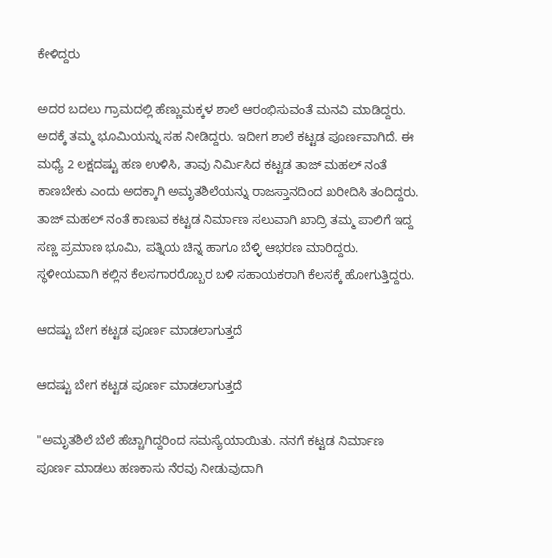ಕೇಳಿದ್ದರು

ಅದರ ಬದಲು ಗ್ರಾಮದಲ್ಲಿ ಹೆಣ್ಣುಮಕ್ಕಳ ಶಾಲೆ ಆರಂಭಿಸುವಂತೆ ಮನವಿ ಮಾಡಿದ್ದರು. ಅದಕ್ಕೆ ತಮ್ಮ ಭೂಮಿಯನ್ನು ಸಹ ನೀಡಿದ್ದರು. ಇದೀಗ ಶಾಲೆ ಕಟ್ಟಡ ಪೂರ್ಣವಾಗಿದೆ. ಈ ಮಧ್ಯೆ 2 ಲಕ್ಷದಷ್ಟು ಹಣ ಉಳಿಸಿ, ತಾವು ನಿರ್ಮಿಸಿದ ಕಟ್ಟಡ ತಾಜ್ ಮಹಲ್ ನಂತೆ ಕಾಣಬೇಕು ಎಂದು ಅದಕ್ಕಾಗಿ ಅಮೃತಶಿಲೆಯನ್ನು ರಾಜಸ್ತಾನದಿಂದ ಖರೀದಿಸಿ ತಂದಿದ್ದರು. ತಾಜ್ ಮಹಲ್ ನಂತೆ ಕಾಣುವ ಕಟ್ಟಡ ನಿರ್ಮಾಣ ಸಲುವಾಗಿ ಖಾದ್ರಿ ತಮ್ಮ ಪಾಲಿಗೆ ಇದ್ದ ಸಣ್ಣ ಪ್ರಮಾಣ ಭೂಮಿ, ಪತ್ನಿಯ ಚಿನ್ನ ಹಾಗೂ ಬೆಳ್ಳಿ ಆಭರಣ ಮಾರಿದ್ದರು. ಸ್ಥಳೀಯವಾಗಿ ಕಲ್ಲಿನ ಕೆಲಸಗಾರರೊಬ್ಬರ ಬಳಿ ಸಹಾಯಕರಾಗಿ ಕೆಲಸಕ್ಕೆ ಹೋಗುತ್ತಿದ್ದರು.

ಆದಷ್ಟು ಬೇಗ ಕಟ್ಟಡ ಪೂರ್ಣ ಮಾಡಲಾಗುತ್ತದೆ

ಆದಷ್ಟು ಬೇಗ ಕಟ್ಟಡ ಪೂರ್ಣ ಮಾಡಲಾಗುತ್ತದೆ

"ಅಮೃತಶಿಲೆ ಬೆಲೆ ಹೆಚ್ಚಾಗಿದ್ದರಿಂದ ಸಮಸ್ಯೆಯಾಯಿತು. ನನಗೆ ಕಟ್ಟಡ ನಿರ್ಮಾಣ ಪೂರ್ಣ ಮಾಡಲು ಹಣಕಾಸು ನೆರವು ನೀಡುವುದಾಗಿ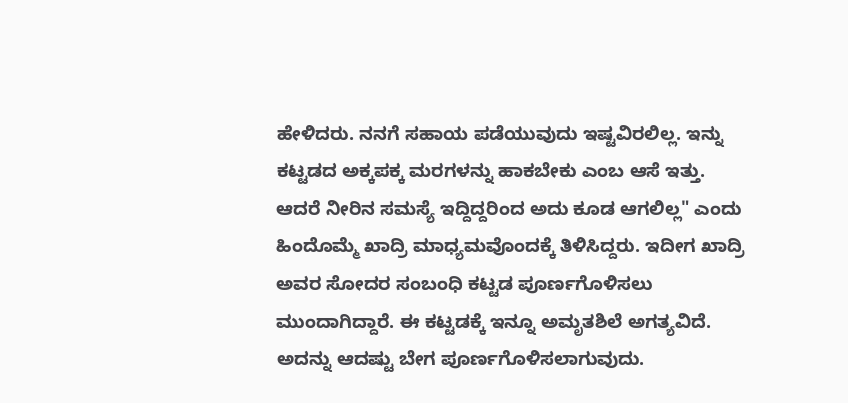ಹೇಳಿದರು. ನನಗೆ ಸಹಾಯ ಪಡೆಯುವುದು ಇಷ್ಟವಿರಲಿಲ್ಲ. ಇನ್ನು ಕಟ್ಟಡದ ಅಕ್ಕಪಕ್ಕ ಮರಗಳನ್ನು ಹಾಕಬೇಕು ಎಂಬ ಆಸೆ ಇತ್ತು. ಆದರೆ ನೀರಿನ ಸಮಸ್ಯೆ ಇದ್ದಿದ್ದರಿಂದ ಅದು ಕೂಡ ಆಗಲಿಲ್ಲ" ಎಂದು ಹಿಂದೊಮ್ಮೆ ಖಾದ್ರಿ ಮಾಧ್ಯಮವೊಂದಕ್ಕೆ ತಿಳಿಸಿದ್ದರು. ಇದೀಗ ಖಾದ್ರಿ ಅವರ ಸೋದರ ಸಂಬಂಧಿ ಕಟ್ಟಡ ಪೂರ್ಣಗೊಳಿಸಲು ಮುಂದಾಗಿದ್ದಾರೆ. ಈ ಕಟ್ಟಡಕ್ಕೆ ಇನ್ನೂ ಅಮೃತಶಿಲೆ ಅಗತ್ಯವಿದೆ. ಅದನ್ನು ಆದಷ್ಟು ಬೇಗ ಪೂರ್ಣಗೊಳಿಸಲಾಗುವುದು.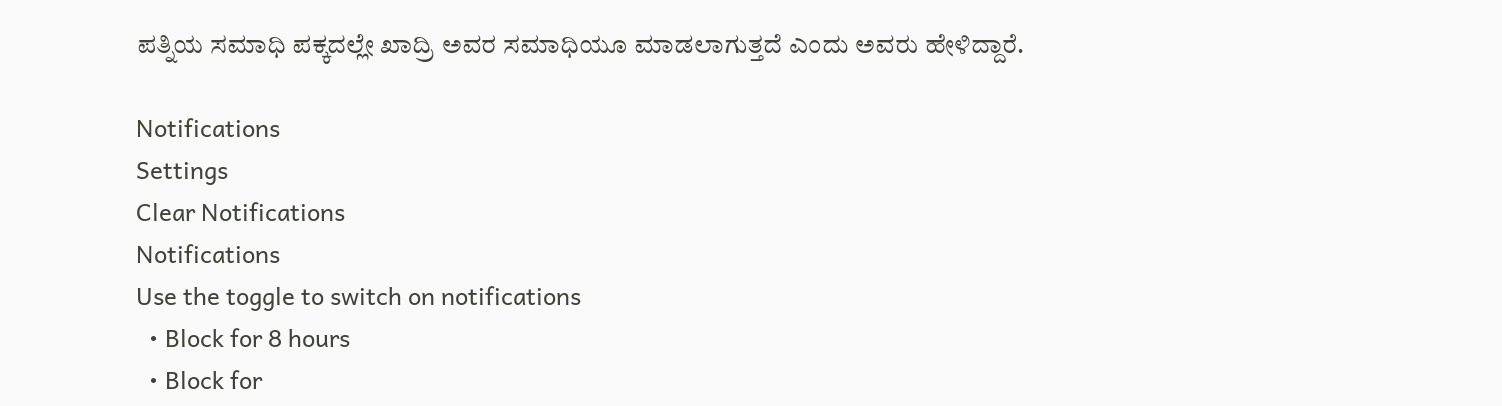ಪತ್ನಿಯ ಸಮಾಧಿ ಪಕ್ಕದಲ್ಲೇ ಖಾದ್ರಿ ಅವರ ಸಮಾಧಿಯೂ ಮಾಡಲಾಗುತ್ತದೆ ಎಂದು ಅವರು ಹೇಳಿದ್ದಾರೆ.

Notifications
Settings
Clear Notifications
Notifications
Use the toggle to switch on notifications
  • Block for 8 hours
  • Block for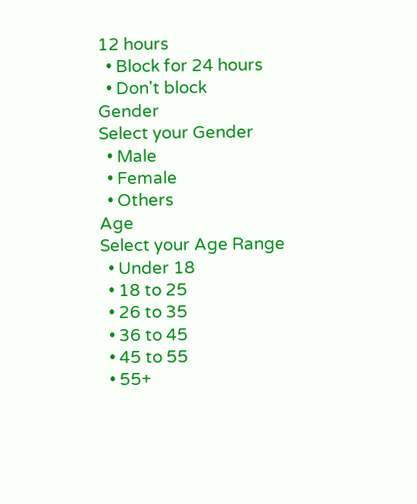12 hours
  • Block for 24 hours
  • Don't block
Gender
Select your Gender
  • Male
  • Female
  • Others
Age
Select your Age Range
  • Under 18
  • 18 to 25
  • 26 to 35
  • 36 to 45
  • 45 to 55
  • 55+